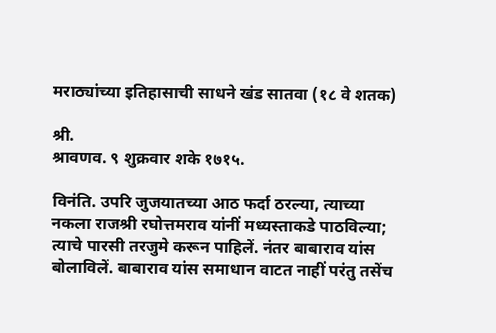मराठ्यांच्या इतिहासाची साधने खंड सातवा (१८ वे शतक)

श्री.
श्रावणव. ९ शुक्रवार शके १७१५.

विनंति. उपरि जुजयातच्या आठ फर्दा ठरल्या, त्याच्या नकला राजश्री रघोत्तमराव यांनीं मध्यस्ताकडे पाठविल्या; त्याचे पारसी तरजुमे करून पाहिलें. नंतर बाबाराव यांस बोलाविलें. बाबाराव यांस समाधान वाटत नाहीं परंतु तसेंच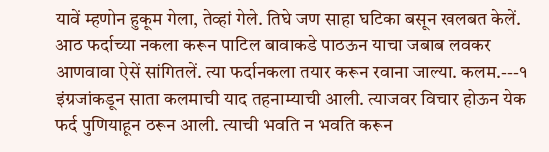यावें म्हणोन हुकूम गेला, तेव्हां गेले. तिघे जण साहा घटिका बसून खलबत केलें. आठ फर्दाच्या नकला करून पाटिल बावाकडे पाठऊन याचा जबाब लवकर आणवावा ऐसें सांगितलें. त्या फर्दानकला तयार करून रवाना जाल्या. कलम.---१
इंग्रजांकडून साता कलमाची याद तहनाम्याची आली. त्याजवर विचार होऊन येक फर्द पुणियाहून ठरून आली. त्याची भवति न भवति करून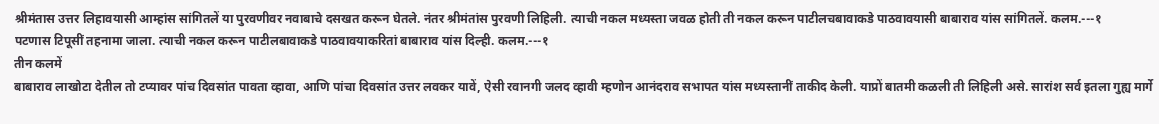श्रीमंतास उत्तर लिहावयासी आम्हांस सांगितलें या पुरवणीवर नवाबाचे दसखत करून घेतले. नंतर श्रीमंतांस पुरवणी लिहिली. त्याची नकल मध्यस्ता जवळ होती ती नकल करून पाटीलचबावाकडे पाठवावयासी बाबाराव यांस सांगितलें. कलम.---१
पटणास टिपूसीं तहनामा जाला. त्याची नकल करून पाटीलबावाकडे पाठवावयाकरितां बाबाराव यांस दिल्ही. कलम.---१
तीन कलमें
बाबाराव लाखोटा देतील तो टप्यावर पांच दिवसांत पावता व्हावा, आणि पांचा दिवसांत उत्तर लवकर यावें, ऐसी रवानगी जलद व्हावी म्हणोन आनंदराव सभापत यांस मध्यस्तानीं ताकीद केली. याप्रों बातमी कळली ती लिहिली असे. सारांश सर्व इतला गुह्य मार्गे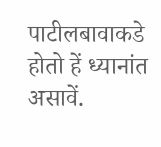पाटीलबावाकडे होतो हें ध्यानांत असावें.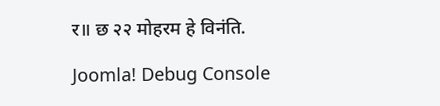र॥ छ २२ मोहरम हे विनंति.

Joomla! Debug Console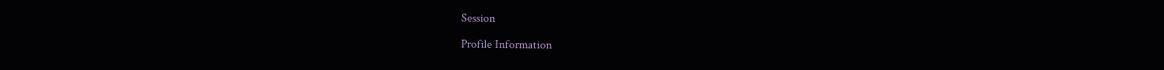Session

Profile Information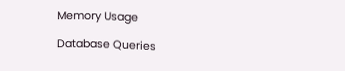Memory Usage

Database Queries